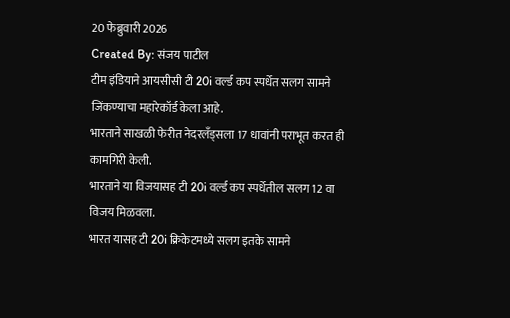20 फेब्रुवारी 2026
Created By: संजय पाटील
टीम इंडियाने आयसीसी टी 20i वर्ल्ड कप स्पर्धेत सलग सामने जिंकण्याचा महारेकॉर्ड केला आहे.
भारताने साखळी फेरीत नेदरलँड्सला 17 धावांनी पराभूत करत ही कामगिरी केली.
भारताने या विजयासह टी 20i वर्ल्ड कप स्पर्धेतील सलग 12 वा विजय मिळवला.
भारत यासह टी 20i क्रिकेटमध्ये सलग इतके सामने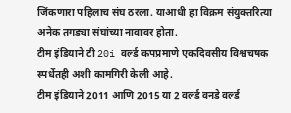जिंकणारा पहिलाच संघ ठरला. याआधी हा विक्रम संयुक्तरित्या अनेक तगड्या संघांच्या नावावर होता.
टीम इंडियाने टी 20i वर्ल्ड कपप्रमाणे एकदिवसीय विश्वचषक स्पर्धेतही अशी कामगिरी केली आहे.
टीम इंडियाने 2011 आणि 2015 या 2 वर्ल्ड वनडे वर्ल्ड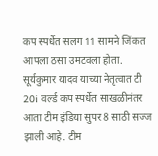कप स्पर्धेत सलग 11 सामने जिंकत आपला ठसा उमटवला होता.
सूर्यकुमार यादव याच्या नेतृत्वात टी 20i वर्ल्ड कप स्पर्धेत साखळीनंतर आता टीम इंडिया सुपर 8 साठी सज्ज झाली आहे. टीम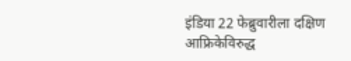इंडिया 22 फेब्रुवारीला दक्षिण आफ्रिकेविरुद्ध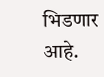भिडणार आहे.